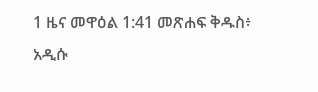1 ዜና መዋዕል 1:41 መጽሐፍ ቅዱስ፥ አዲሱ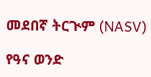መደበኛ ትርጒም (NASV)

የዓና ወንድ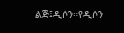ልጅ፤ዲሶን።የዲሶን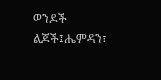ወንዶች ልጆች፤ሔምዳን፣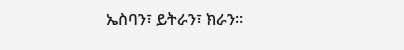ኤስባን፣ ይትራን፣ ክራን።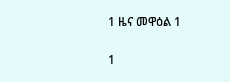1 ዜና መዋዕል 1

1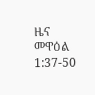ዜና መዋዕል 1:37-50